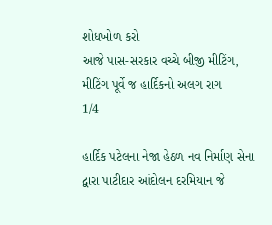શોધખોળ કરો
આજે પાસ-સરકાર વચ્ચે બીજી મીટિંગ, મીટિંગ પૂર્વે જ હાર્દિકનો અલગ રાગ
1/4

હાર્દિક પટેલના નેજા હેઠળ નવ નિર્માણ સેના દ્વારા પાટીદાર આંદોલન દરમિયાન જે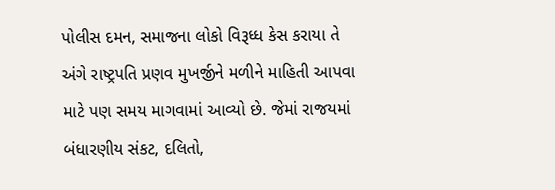પોલીસ દમન, સમાજના લોકો વિરૂધ્ધ કેસ કરાયા તે અંગે રાષ્ટ્રપતિ પ્રણવ મુખર્જીને મળીને માહિતી આપવા માટે પણ સમય માગવામાં આવ્યો છે. જેમાં રાજયમાં બંધારણીય સંકટ, દલિતો,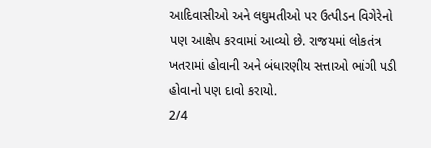આદિવાસીઓ અને લઘુમતીઓ પર ઉત્પીડન વિગેરેનો પણ આક્ષેપ કરવામાં આવ્યો છે. રાજયમાં લોકતંત્ર ખતરામાં હોવાની અને બંધારણીય સત્તાઓ ભાંગી પડી હોવાનો પણ દાવો કરાયો.
2/4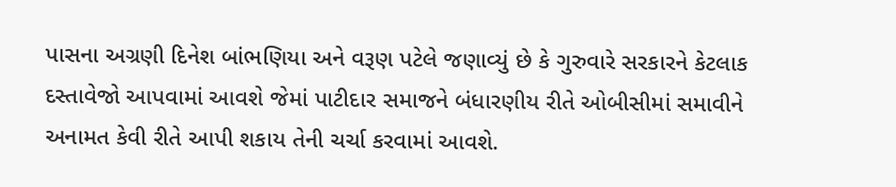પાસના અગ્રણી દિનેશ બાંભણિયા અને વરૂણ પટેલે જણાવ્યું છે કે ગુરુવારે સરકારને કેટલાક દસ્તાવેજો આપવામાં આવશે જેમાં પાટીદાર સમાજને બંધારણીય રીતે ઓબીસીમાં સમાવીને અનામત કેવી રીતે આપી શકાય તેની ચર્ચા કરવામાં આવશે.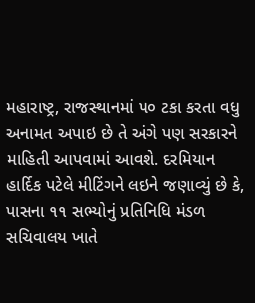મહારાષ્ટ્ર, રાજસ્થાનમાં ૫૦ ટકા કરતા વધુ અનામત અપાઇ છે તે અંગે પણ સરકારને માહિતી આપવામાં આવશે. દરમિયાન હાર્દિક પટેલે મીટિંગને લઇને જણાવ્યું છે કે, પાસના ૧૧ સભ્યોનું પ્રતિનિધિ મંડળ સચિવાલય ખાતે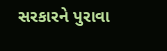સરકારને પુરાવા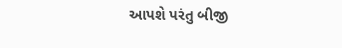આપશે પરંતુ બીજી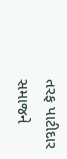તરફ પાટીદાર સમાજને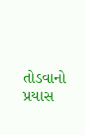તોડવાનો પ્રયાસ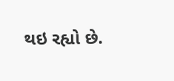થઇ રહ્યો છે.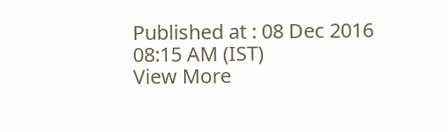Published at : 08 Dec 2016 08:15 AM (IST)
View More